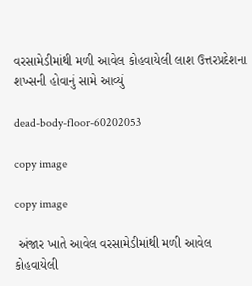વરસામેડીમાંથી મળી આવેલ કોહવાયેલી લાશ ઉત્તરપ્રદેશના શખ્સની હોવાનું સામે આવ્યું

dead-body-floor-60202053

copy image

copy image

 અંજાર ખાતે આવેલ વરસામેડીમાંથી મળી આવેલ કોહવાયેલી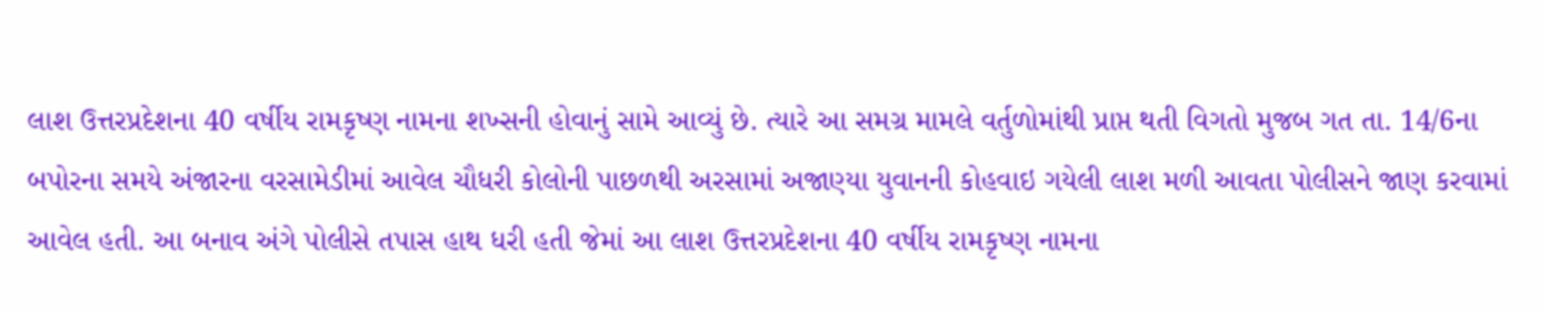લાશ ઉત્તરપ્રદેશના 40 વર્ષીય રામકૃષ્ણ નામના શખ્સની હોવાનું સામે આવ્યું છે. ત્યારે આ સમગ્ર મામલે વર્તુળોમાંથી પ્રાપ્ત થતી વિગતો મુજબ ગત તા. 14/6ના બપોરના સમયે અંજારના વરસામેડીમાં આવેલ ચૌધરી કોલોની પાછળથી અરસામાં અજાણ્યા યુવાનની કોહવાઇ ગયેલી લાશ મળી આવતા પોલીસને જાણ કરવામાં આવેલ હતી. આ બનાવ અંગે પોલીસે તપાસ હાથ ધરી હતી જેમાં આ લાશ ઉત્તરપ્રદેશના 40 વર્ષીય રામકૃષ્ણ નામના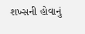શખ્સની હોવાનું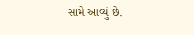સામે આવ્યું છે.